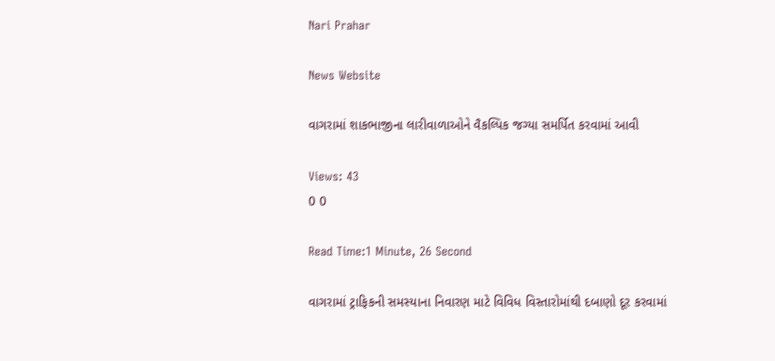Nari Prahar

News Website

વાગરામાં શાકભાજીના લારીવાળાઓને વૈકલ્પિક જગ્યા સમર્પિત કરવામાં આવી

Views: 43
0 0

Read Time:1 Minute, 26 Second

વાગરામાં ટ્રાફિકની સમસ્યાના નિવારણ માટે વિવિધ વિસ્તારોમાંથી દબાણો દૂર કરવામાં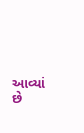આવ્યાં છે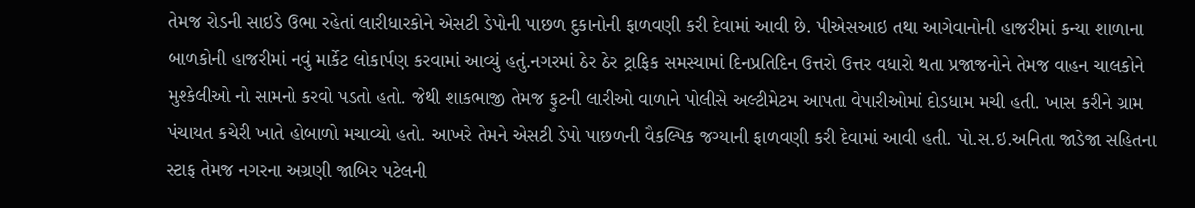તેમજ રોડની સાઇડે ઉભા રહેતાં લારીધારકોને એસટી ડેપોની પાછળ દુકાનોની ફાળવણી કરી દેવામાં આવી છે. પીએસઆઇ તથા આગેવાનોની હાજરીમાં કન્યા શાળાના બાળકોની હાજરીમાં નવું માર્કેટ લોકાર્પણ કરવામાં આવ્યું હતું.નગરમાં ઠેર ઠેર ટ્રાફિક સમસ્યામાં દિનપ્રતિદિન ઉત્તરો ઉત્તર વધારો થતા પ્રજાજનોને તેમજ વાહન ચાલકોને મુશ્કેલીઓ નો સામનો કરવો પડતો હતો. જેથી શાકભાજી તેમજ ફુટની લારીઓ વાળાને પોલીસે અલ્ટીમેટમ આપતા વેપારીઓમાં દોડધામ મચી હતી. ખાસ કરીને ગ્રામ પંચાયત કચેરી ખાતે હોબાળો મચાવ્યો હતો. આખરે તેમને એસટી ડેપો પાછળની વૈકલ્પિક જગ્યાની ફાળવણી કરી દેવામાં આવી હતી. પો.સ.ઇ.અનિતા જાડેજા સહિતના સ્ટાફ તેમજ નગરના અગ્રણી જાબિર પટેલની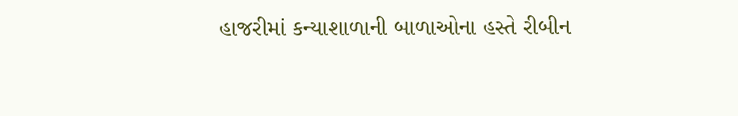હાજરીમાં કન્યાશાળાની બાળાઓના હસ્તે રીબીન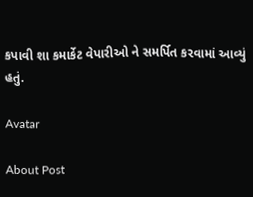કપાવી શા કમાર્કેટ વેપારીઓ ને સમર્પિત કરવામાં આવ્યું હતું.

Avatar

About Post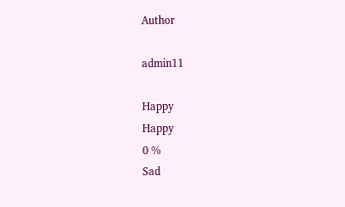Author

admin11

Happy
Happy
0 %
Sad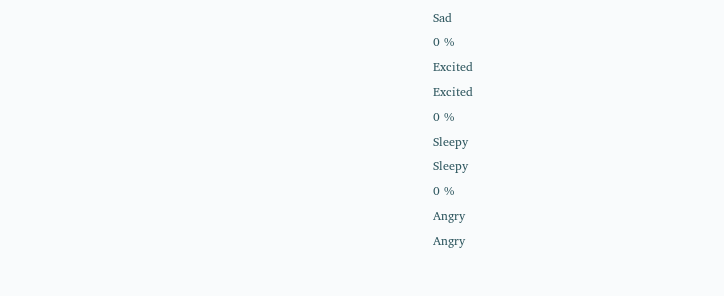Sad
0 %
Excited
Excited
0 %
Sleepy
Sleepy
0 %
Angry
Angry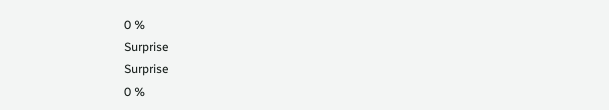0 %
Surprise
Surprise
0 %